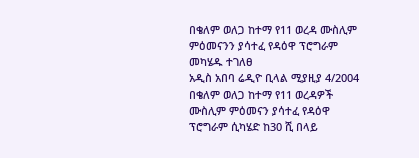በቄለም ወለጋ ከተማ የ11 ወረዳ ሙስሊም ምዕመናንን ያሳተፈ የዳዕዋ ፕሮግራም መካሄዱ ተገለፀ
አዲስ አበባ ሬዲዮ ቢላል ሚያዚያ 4/2004
በቄለም ወለጋ ከተማ የ11 ወረዳዎች ሙስሊም ምዕመናን ያሳተፈ የዳዕዋ ፕሮግራም ሲካሄድ ከ30 ሺ በላይ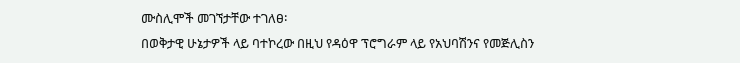ሙስሊሞች መገኘታቸው ተገለፀ፡
በወቅታዊ ሁኔታዎች ላይ ባተኮረው በዚህ የዳዕዋ ፕሮግራም ላይ የአህባሽንና የመጅሊስን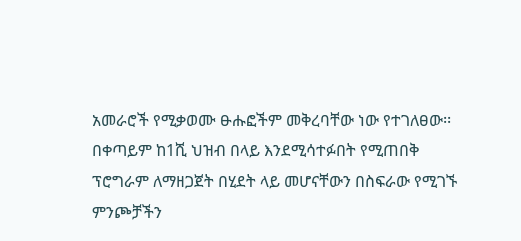አመራሮች የሚቃወሙ ፁሑፎችም መቅረባቸው ነው የተገለፀው፡፡
በቀጣይም ከ1ሺ ህዝብ በላይ እንደሚሳተፉበት የሚጠበቅ ፕሮግራም ለማዘጋጀት በሂደት ላይ መሆናቸውን በስፍራው የሚገኙ ምንጮቻችን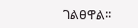ገልፀዋል፡፡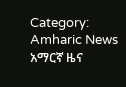Category: Amharic News አማርኛ ዜና